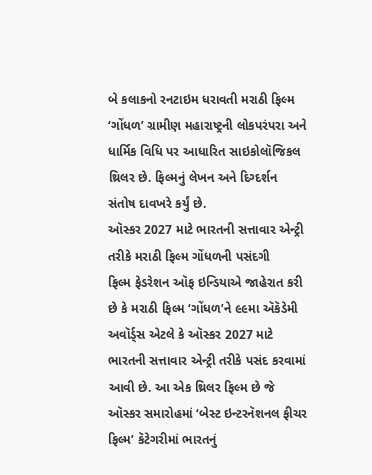બે કલાકનો રનટાઇમ ધરાવતી મરાઠી ફિલ્મ ‘ગોંધળ’ ગ્રામીણ મહારાષ્ટ્રની લોકપરંપરા અને ધાર્મિક વિધિ પર આધારિત સાઇકોલૉજિકલ થ્રિલર છે. ફિલ્મનું લેખન અને દિગ્દર્શન સંતોષ દાવખરે કર્યું છે.
ઑસ્કર 2027 માટે ભારતની સત્તાવાર એન્ટ્રી તરીકે મરાઠી ફિલ્મ ગોંધળની પસંદગી
ફિલ્મ ફેડરેશન ઑફ ઇન્ડિયાએ જાહેરાત કરી છે કે મરાઠી ફિલ્મ ‘ગોંધળ’ને ૯૯મા ઍકૅડેમી અવૉર્ડ્સ એટલે કે ઑસ્કર 2027 માટે ભારતની સત્તાવાર એન્ટ્રી તરીકે પસંદ કરવામાં આવી છે. આ એક થ્રિલર ફિલ્મ છે જે ઑસ્કર સમારોહમાં ‘બેસ્ટ ઇન્ટરનૅશનલ ફીચર ફિલ્મ’ કૅટેગરીમાં ભારતનું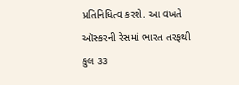પ્રતિનિધિત્વ કરશે. આ વખતે ઑસ્કરની રેસમાં ભારત તરફથી કુલ ૩૩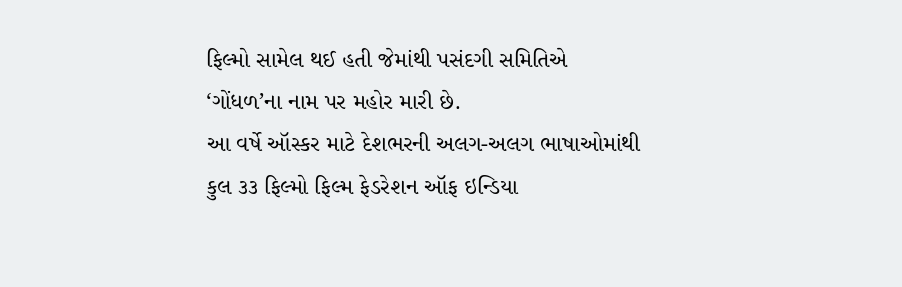ફિલ્મો સામેલ થઈ હતી જેમાંથી પસંદગી સમિતિએ ‘ગોંધળ’ના નામ પર મહોર મારી છે.
આ વર્ષે ઑસ્કર માટે દેશભરની અલગ-અલગ ભાષાઓમાંથી કુલ ૩૩ ફિલ્મો ફિલ્મ ફેડરેશન ઑફ ઇન્ડિયા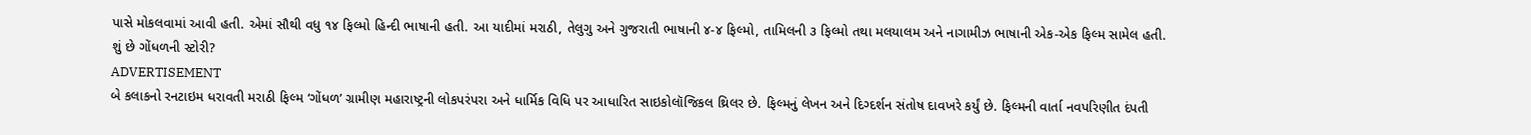પાસે મોકલવામાં આવી હતી. એમાં સૌથી વધુ ૧૪ ફિલ્મો હિન્દી ભાષાની હતી. આ યાદીમાં મરાઠી, તેલુગુ અને ગુજરાતી ભાષાની ૪-૪ ફિલ્મો, તામિલની ૩ ફિલ્મો તથા મલયાલમ અને નાગામીઝ ભાષાની એક-એક ફિલ્મ સામેલ હતી.
શું છે ગોંધળની સ્ટોરી?
ADVERTISEMENT
બે કલાકનો રનટાઇમ ધરાવતી મરાઠી ફિલ્મ ‘ગોંધળ’ ગ્રામીણ મહારાષ્ટ્રની લોકપરંપરા અને ધાર્મિક વિધિ પર આધારિત સાઇકોલૉજિકલ થ્રિલર છે. ફિલ્મનું લેખન અને દિગ્દર્શન સંતોષ દાવખરે કર્યું છે. ફિલ્મની વાર્તા નવપરિણીત દંપતી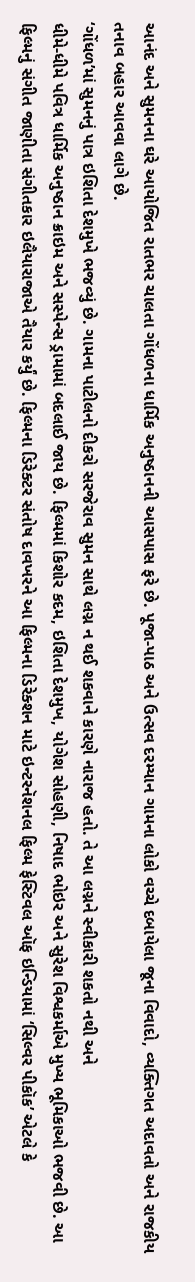આનંદ અને સુમનના ઘરે આયોજિત રાતભર ચાલતા ગોંધળના ધાર્મિક અનુષ્ઠાનની આસપાસ ફરે છે. પૂજા-પાઠ અને ઉત્સવ દરમ્યાન ગામના લોકો વચ્ચે દબાયેલા જૂના વિવાદો, વ્યક્તિગત અદાવતો અને રાજકીય તનાવ બહાર આવવા લાગે છે.
‘ગોંધળ’માં સુમનનું પાત્ર ઇશિતા દેશમુખે ભજવ્યું છે. ગામના પાટીલનો દીકરો સરજેરાવ સુમન સાથે લગ્ન ન થઈ શકવાને કારણે નારાજ હતો. તે આ લગ્નને સ્વીકારી શકતો નથી અને
ધીમે-ધીમે પવિત્ર ધાર્મિક અનુષ્ઠાન ક્રાઇમ અને સસ્પેન્સ ડ્રામામાં બદલાઈ જાય છે. ફિલ્મમાં કિશોર કદમ, ઇશિતા દેશમુખ, યોગેશ સોહણી, નિષાદ ભોઇર અને સુરેશ વિશ્વકર્માએ મુખ્ય ભૂમિકાઓ ભજવી છે. આ ફિલ્મનું સંગીત જાણીતા સંગીતકાર ઇલૈયારાજાએ તૈયાર કર્યું છે. ફિલ્મના ડિરેક્ટર સંતોષ દાવખરને આ ફિલ્મના ડિરેક્શન માટે ઇન્ટરનૅશનલ ફિલ્મ ફેસ્ટિવલ ઑફ ઇન્ડિયામાં ‘સિલ્વર પીકૉક’ એટલે કે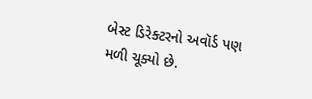બેસ્ટ ડિરેક્ટરનો અવૉર્ડ પણ મળી ચૂક્યો છે.